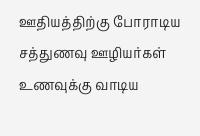ஊதியத்திற்கு போராடிய சத்துணவு ஊழியர்கள் உணவுக்கு வாடிய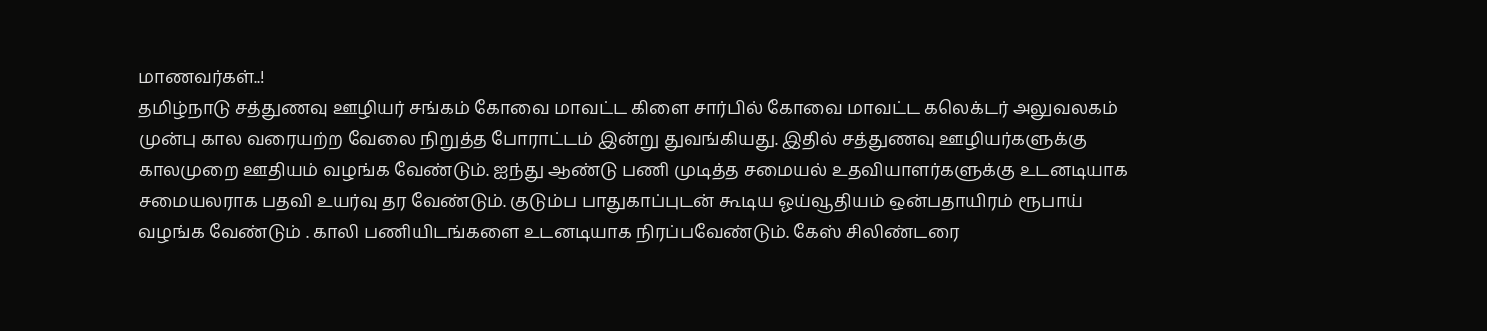மாணவர்கள்..!
தமிழ்நாடு சத்துணவு ஊழியர் சங்கம் கோவை மாவட்ட கிளை சார்பில் கோவை மாவட்ட கலெக்டர் அலுவலகம் முன்பு கால வரையற்ற வேலை நிறுத்த போராட்டம் இன்று துவங்கியது. இதில் சத்துணவு ஊழியர்களுக்கு காலமுறை ஊதியம் வழங்க வேண்டும். ஐந்து ஆண்டு பணி முடித்த சமையல் உதவியாளர்களுக்கு உடனடியாக சமையலராக பதவி உயர்வு தர வேண்டும். குடும்ப பாதுகாப்புடன் கூடிய ஓய்வூதியம் ஒன்பதாயிரம் ரூபாய் வழங்க வேண்டும் . காலி பணியிடங்களை உடனடியாக நிரப்பவேண்டும். கேஸ் சிலிண்டரை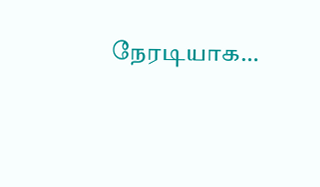நேரடியாக…